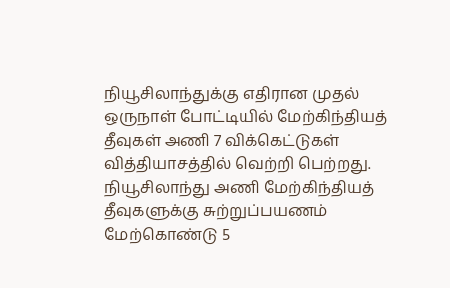நியூசிலாந்துக்கு எதிரான முதல் ஒருநாள் போட்டியில் மேற்கிந்தியத் தீவுகள் அணி 7 விக்கெட்டுகள் வித்தியாசத்தில் வெற்றி பெற்றது.
நியூசிலாந்து அணி மேற்கிந்தியத் தீவுகளுக்கு சுற்றுப்பயணம் மேற்கொண்டு 5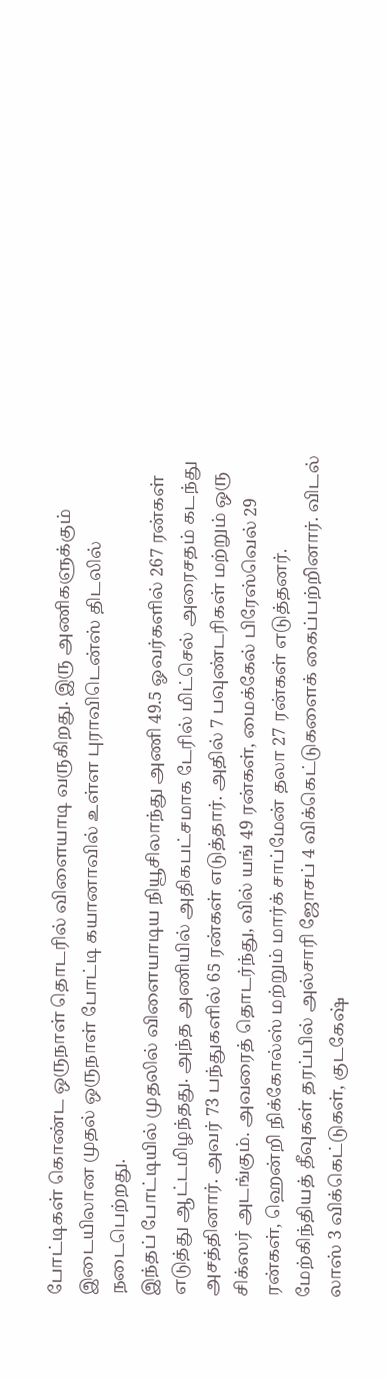போட்டிகள் கொண்ட ஒருநாள் தொடரில் விளையாடி வருகிறது. இரு அணிகளுக்கும் இடையிலான முதல் ஒருநாள் போட்டி கயானாவில் உள்ள புராவிடென்ஸ் திடலில் நடைபெற்றது.
இந்தப் போட்டியில் முதலில் விளையாடிய நியூசிலாந்து அணி 49.5 ஓவர்களில் 267 ரன்கள் எடுத்து ஆட்டமிழந்தது. அந்த அணியில் அதிகபட்சமாக டேரில் மிட்செல் அரைசதம் கடந்து அசத்தினார். அவர் 73 பந்துகளில் 65 ரன்கள் எடுத்தார். அதில் 7 பவுண்டரிகள் மற்றும் ஒரு சிக்ஸர் அடங்கும். அவரைத் தொடர்ந்து, வில் யங் 49 ரன்கள், மைக்கேல் பிரேஸ்வெல் 29 ரன்கள், ஹென்றி நிக்கோல்ஸ் மற்றும் மார்க் சாப்மேன் தலா 27 ரன்கள் எடுத்தனர்.
மேற்கிந்தியத் தீவுகள் தரப்பில் அல்சாரி ஜோசப் 4 விக்கெட்டுகளைக் கைப்பற்றினார். விடல் லாஸ் 3 விக்கெட்டுகள், குடகேஷ்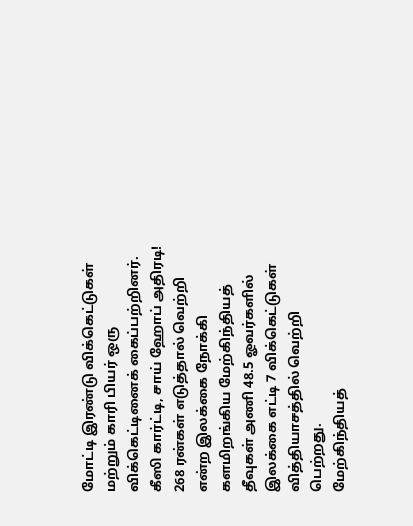மோட்டி இரண்டு விக்கெட்டுகள் மற்றும் காரி பியர் ஒரு விக்கெட்டினைக் கைப்பற்றினர்.
கீஸி கார்ட்டி, சாய் ஹோப் அதிரடி!
268 ரன்கள் எடுத்தால் வெற்றி என்ற இலக்கை நோக்கி களமிறங்கிய மேற்கிந்தியத் தீவுகள் அணி 48.5 ஓவர்களில் இலக்கை எட்டி 7 விக்கெட்டுகள் வித்தியாசத்தில் வெற்றி பெற்றது.
மேற்கிந்தியத்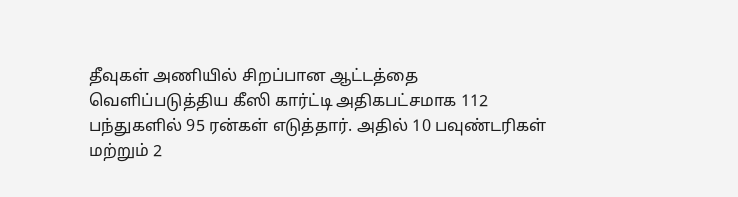தீவுகள் அணியில் சிறப்பான ஆட்டத்தை வெளிப்படுத்திய கீஸி கார்ட்டி அதிகபட்சமாக 112 பந்துகளில் 95 ரன்கள் எடுத்தார். அதில் 10 பவுண்டரிகள் மற்றும் 2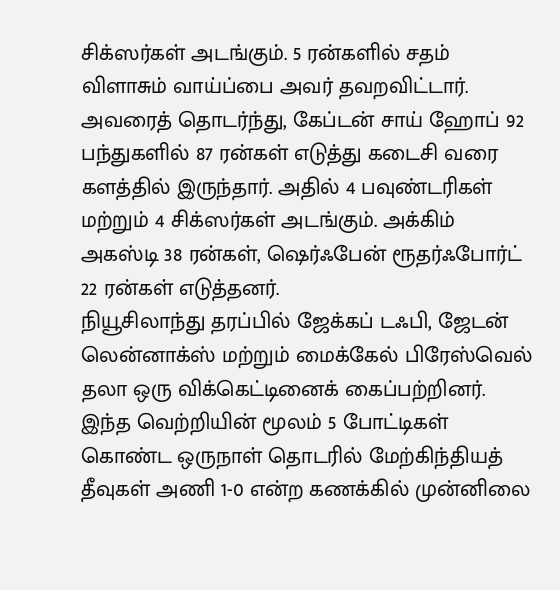சிக்ஸர்கள் அடங்கும். 5 ரன்களில் சதம் விளாசும் வாய்ப்பை அவர் தவறவிட்டார். அவரைத் தொடர்ந்து, கேப்டன் சாய் ஹோப் 92 பந்துகளில் 87 ரன்கள் எடுத்து கடைசி வரை களத்தில் இருந்தார். அதில் 4 பவுண்டரிகள் மற்றும் 4 சிக்ஸர்கள் அடங்கும். அக்கிம் அகஸ்டி 38 ரன்கள், ஷெர்ஃபேன் ரூதர்ஃபோர்ட் 22 ரன்கள் எடுத்தனர்.
நியூசிலாந்து தரப்பில் ஜேக்கப் டஃபி, ஜேடன் லென்னாக்ஸ் மற்றும் மைக்கேல் பிரேஸ்வெல் தலா ஒரு விக்கெட்டினைக் கைப்பற்றினர்.
இந்த வெற்றியின் மூலம் 5 போட்டிகள் கொண்ட ஒருநாள் தொடரில் மேற்கிந்தியத் தீவுகள் அணி 1-0 என்ற கணக்கில் முன்னிலை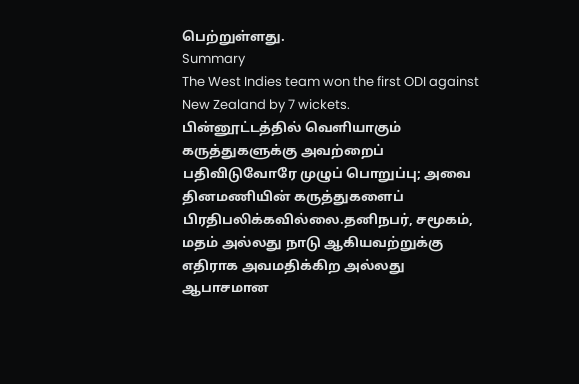பெற்றுள்ளது.
Summary
The West Indies team won the first ODI against New Zealand by 7 wickets.
பின்னூட்டத்தில் வெளியாகும் கருத்துகளுக்கு அவற்றைப் பதிவிடுவோரே முழுப் பொறுப்பு; அவை தினமணியின் கருத்துகளைப் பிரதிபலிக்கவில்லை.தனிநபர், சமூகம், மதம் அல்லது நாடு ஆகியவற்றுக்கு எதிராக அவமதிக்கிற அல்லது ஆபாசமான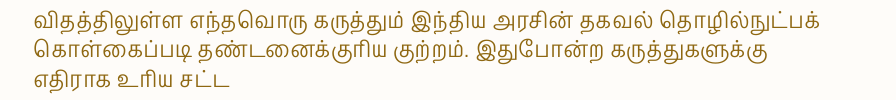விதத்திலுள்ள எந்தவொரு கருத்தும் இந்திய அரசின் தகவல் தொழில்நுட்பக் கொள்கைப்படி தண்டனைக்குரிய குற்றம். இதுபோன்ற கருத்துகளுக்கு எதிராக உரிய சட்ட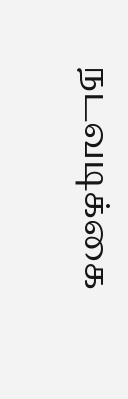நடவடிக்கை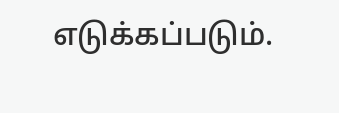எடுக்கப்படும்.